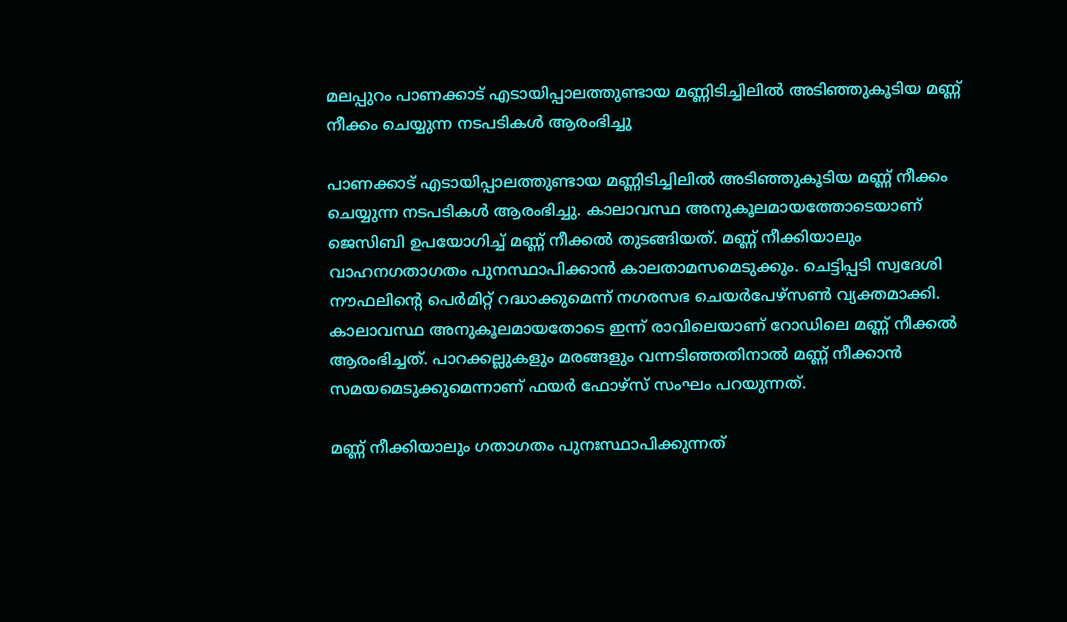മലപ്പുറം പാണക്കാട് എടായിപ്പാലത്തുണ്ടായ മണ്ണിടിച്ചിലിൽ അടിഞ്ഞുകൂടിയ മണ്ണ് നീക്കം ചെയ്യുന്ന നടപടികൾ ആരംഭിച്ചു

പാണക്കാട് എടായിപ്പാലത്തുണ്ടായ മണ്ണിടിച്ചിലിൽ അടിഞ്ഞുകൂടിയ മണ്ണ് നീക്കം ചെയ്യുന്ന നടപടികൾ ആരംഭിച്ചു. കാലാവസ്ഥ അനുകൂലമായത്തോടെയാണ് ജെസിബി ഉപയോഗിച്ച് മണ്ണ് നീക്കൽ തുടങ്ങിയത്. മണ്ണ് നീക്കിയാലും വാഹനഗതാഗതം പുനസ്ഥാപിക്കാൻ കാലതാമസമെടുക്കും. ചെട്ടിപ്പടി സ്വദേശി നൗഫലിന്റെ പെർമിറ്റ്‌ റദ്ധാക്കുമെന്ന് നഗരസഭ ചെയർപേഴ്സൺ വ്യക്തമാക്കി. കാലാവസ്ഥ അനുകൂലമായതോടെ ഇന്ന് രാവിലെയാണ് റോഡിലെ മണ്ണ് നീക്കൽ ആരംഭിച്ചത്. പാറക്കല്ലുകളും മരങ്ങളും വന്നടിഞ്ഞതിനാൽ മണ്ണ് നീക്കാൻ സമയമെടുക്കുമെന്നാണ് ഫയർ ഫോഴ്സ് സംഘം പറയുന്നത്.

മണ്ണ് നീക്കിയാലും ഗതാഗതം പുനഃസ്ഥാപിക്കുന്നത്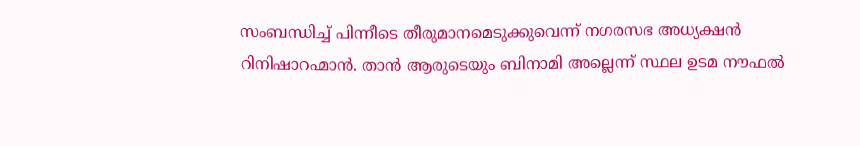സംബന്ധിച്ച് പിന്നീടെ തീരുമാനമെടുക്കുവെന്ന് നഗരസഭ അധ്യക്ഷൻ റിനിഷാറഹ്മാൻ. താൻ ആരുടെയും ബിനാമി അല്ലെന്ന് സ്ഥല ഉടമ നൗഫൽ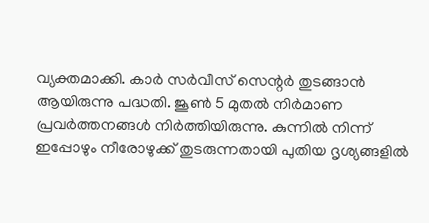വ്യക്തമാക്കി. കാർ സർവീസ് സെന്റർ തുടങ്ങാൻ ആയിരുന്നു പദ്ധതി. ജൂൺ 5 മുതൽ നിർമാണ പ്രവർത്തനങ്ങൾ നിർത്തിയിരുന്നു. കുന്നിൽ നിന്ന് ഇപ്പോഴും നീരോഴുക്ക് തുടരുന്നതായി പുതിയ ദൃശ്യങ്ങളിൽ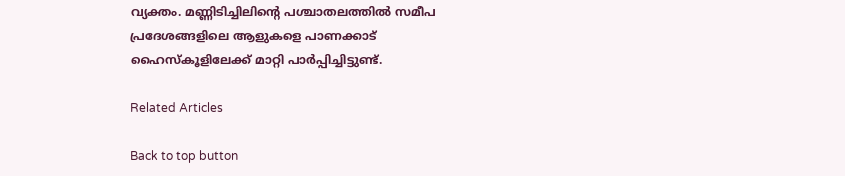വ്യക്തം. മണ്ണിടിച്ചിലിന്റെ പശ്ചാതലത്തിൽ സമീപ പ്രദേശങ്ങളിലെ ആളുകളെ പാണക്കാട് ഹൈസ്‌കൂളിലേക്ക് മാറ്റി പാർപ്പിച്ചിട്ടുണ്ട്.

Related Articles

Back to top button